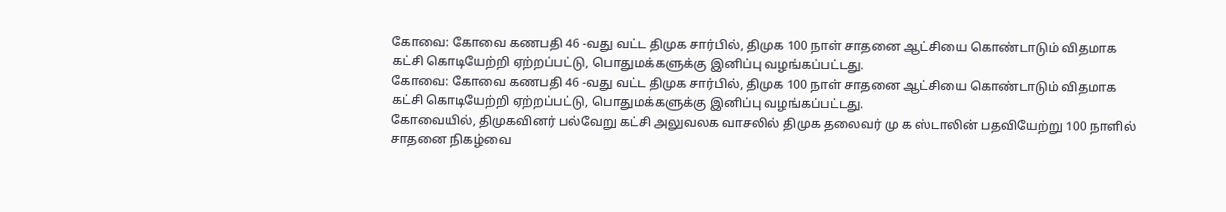கோவை: கோவை கணபதி 46 -வது வட்ட திமுக சார்பில், திமுக 100 நாள் சாதனை ஆட்சியை கொண்டாடும் விதமாக கட்சி கொடியேற்றி ஏற்றப்பட்டு, பொதுமக்களுக்கு இனிப்பு வழங்கப்பட்டது.
கோவை: கோவை கணபதி 46 -வது வட்ட திமுக சார்பில், திமுக 100 நாள் சாதனை ஆட்சியை கொண்டாடும் விதமாக கட்சி கொடியேற்றி ஏற்றப்பட்டு, பொதுமக்களுக்கு இனிப்பு வழங்கப்பட்டது.
கோவையில், திமுகவினர் பல்வேறு கட்சி அலுவலக வாசலில் திமுக தலைவர் மு க ஸ்டாலின் பதவியேற்று 100 நாளில் சாதனை நிகழ்வை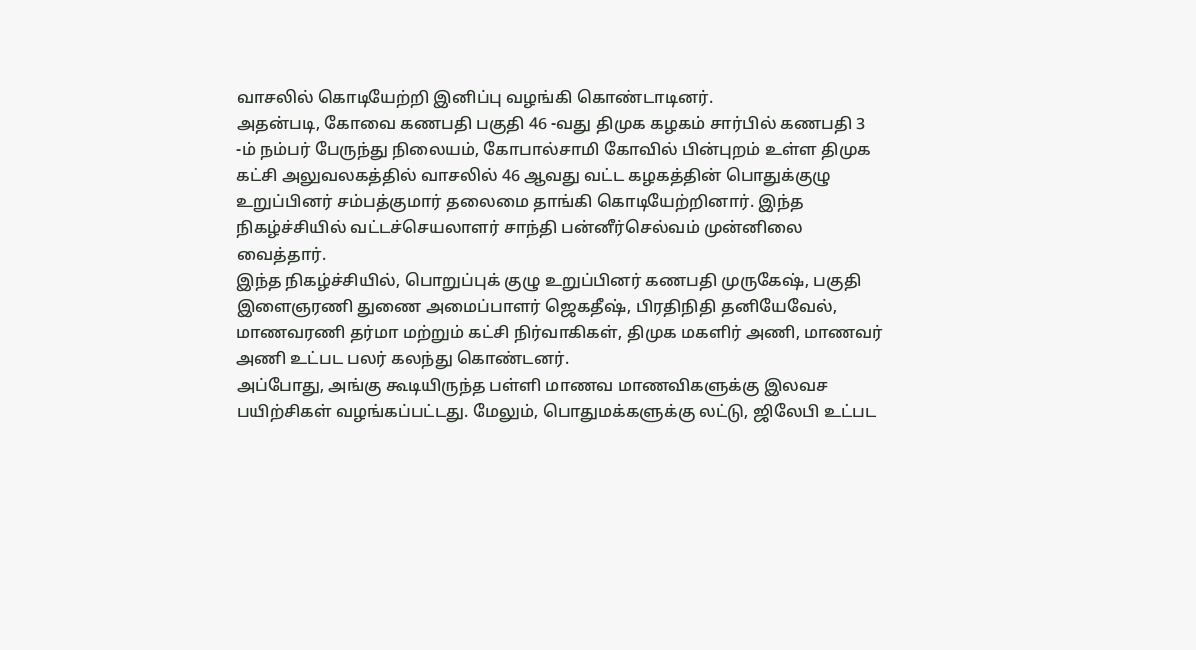வாசலில் கொடியேற்றி இனிப்பு வழங்கி கொண்டாடினர்.
அதன்படி, கோவை கணபதி பகுதி 46 -வது திமுக கழகம் சார்பில் கணபதி 3 -ம் நம்பர் பேருந்து நிலையம், கோபால்சாமி கோவில் பின்புறம் உள்ள திமுக கட்சி அலுவலகத்தில் வாசலில் 46 ஆவது வட்ட கழகத்தின் பொதுக்குழு உறுப்பினர் சம்பத்குமார் தலைமை தாங்கி கொடியேற்றினார். இந்த நிகழ்ச்சியில் வட்டச்செயலாளர் சாந்தி பன்னீர்செல்வம் முன்னிலை வைத்தார்.
இந்த நிகழ்ச்சியில், பொறுப்புக் குழு உறுப்பினர் கணபதி முருகேஷ், பகுதி இளைஞரணி துணை அமைப்பாளர் ஜெகதீஷ், பிரதிநிதி தனியேவேல், மாணவரணி தர்மா மற்றும் கட்சி நிர்வாகிகள், திமுக மகளிர் அணி, மாணவர் அணி உட்பட பலர் கலந்து கொண்டனர்.
அப்போது, அங்கு கூடியிருந்த பள்ளி மாணவ மாணவிகளுக்கு இலவச பயிற்சிகள் வழங்கப்பட்டது. மேலும், பொதுமக்களுக்கு லட்டு, ஜிலேபி உட்பட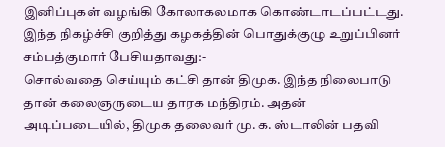இனிப்புகள் வழங்கி கோலாகலமாக கொண்டாடப்பட்டது.
இந்த நிகழ்ச்சி குறித்து கழகத்தின் பொதுக்குழு உறுப்பினர் சம்பத்குமார் பேசியதாவது:-
சொல்வதை செய்யும் கட்சி தான் திமுக. இந்த நிலைபாடு தான் கலைஞருடைய தாரக மந்திரம். அதன் அடிப்படையில், திமுக தலைவர் மு. க. ஸ்டாலின் பதவி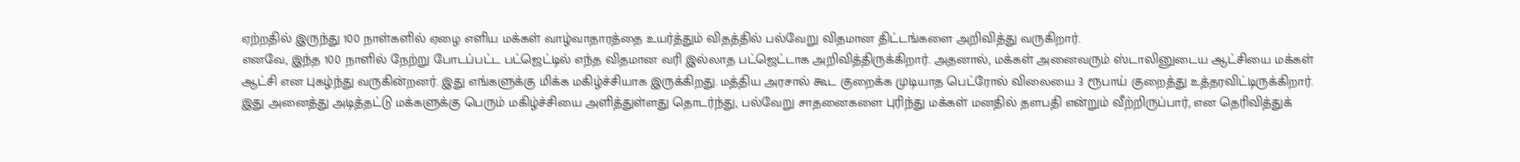ஏற்றதில் இருந்து 100 நாள்களில் ஏழை எளிய மக்கள் வாழ்வாதாரத்தை உயர்த்தும் விதத்தில் பல்வேறு விதமான திட்டங்களை அறிவித்து வருகிறார்.
எனவே, இந்த 100 நாளில் நேற்று போடப்பட்ட பட்ஜெட்டில் எந்த விதமான வரி இல்லாத பட்ஜெட்டாக அறிவித்திருக்கிறார். அதனால், மக்கள் அனைவரும் ஸ்டாலினுடைய ஆட்சியை மக்கள் ஆட்சி என புகழ்ந்து வருகின்றனர். இது எங்களுக்கு மிக்க மகிழ்ச்சியாக இருக்கிறது. மத்திய அரசால் கூட குறைக்க முடியாத பெட்ரோல் விலையை 3 ரூபாய் குறைத்து உத்தரவிட்டிருக்கிறார்.
இது அனைத்து அடித்தட்டு மக்களுக்கு பெரும் மகிழ்ச்சியை அளித்துள்ளது தொடர்ந்து, பல்வேறு சாதனைகளை புரிந்து மக்கள் மனதில் தளபதி என்றும் வீற்றிருப்பார், என தெரிவித்துக்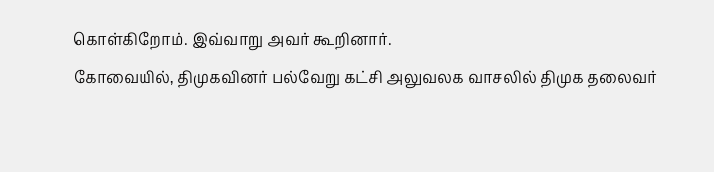கொள்கிறோம். இவ்வாறு அவர் கூறினார்.
கோவையில், திமுகவினர் பல்வேறு கட்சி அலுவலக வாசலில் திமுக தலைவர்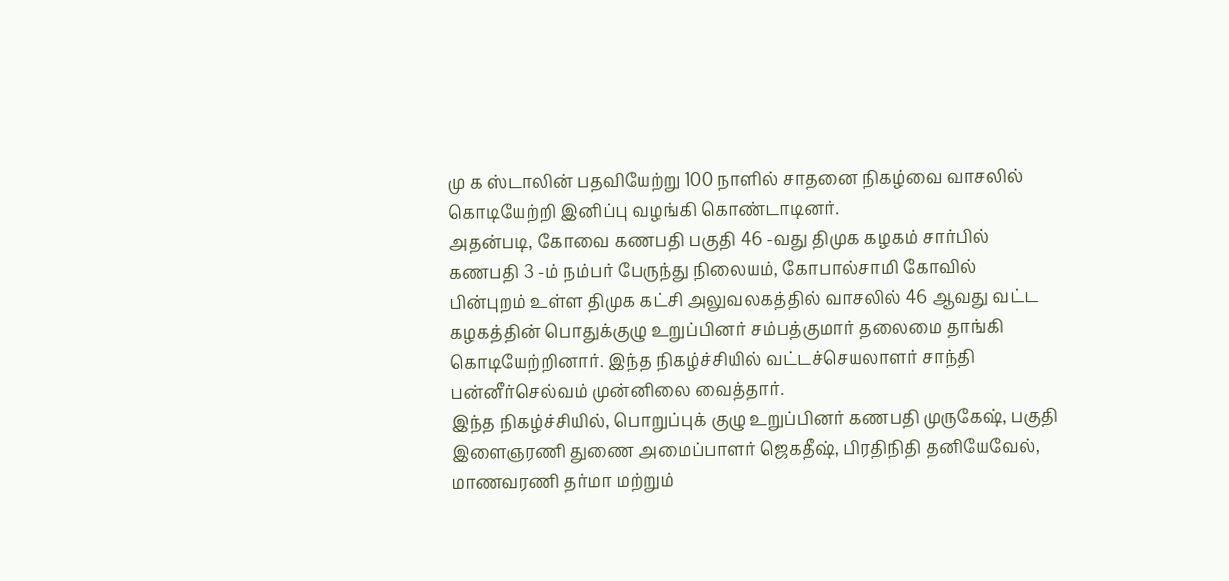மு க ஸ்டாலின் பதவியேற்று 100 நாளில் சாதனை நிகழ்வை வாசலில் கொடியேற்றி இனிப்பு வழங்கி கொண்டாடினர்.
அதன்படி, கோவை கணபதி பகுதி 46 -வது திமுக கழகம் சார்பில் கணபதி 3 -ம் நம்பர் பேருந்து நிலையம், கோபால்சாமி கோவில் பின்புறம் உள்ள திமுக கட்சி அலுவலகத்தில் வாசலில் 46 ஆவது வட்ட கழகத்தின் பொதுக்குழு உறுப்பினர் சம்பத்குமார் தலைமை தாங்கி கொடியேற்றினார். இந்த நிகழ்ச்சியில் வட்டச்செயலாளர் சாந்தி பன்னீர்செல்வம் முன்னிலை வைத்தார்.
இந்த நிகழ்ச்சியில், பொறுப்புக் குழு உறுப்பினர் கணபதி முருகேஷ், பகுதி இளைஞரணி துணை அமைப்பாளர் ஜெகதீஷ், பிரதிநிதி தனியேவேல், மாணவரணி தர்மா மற்றும்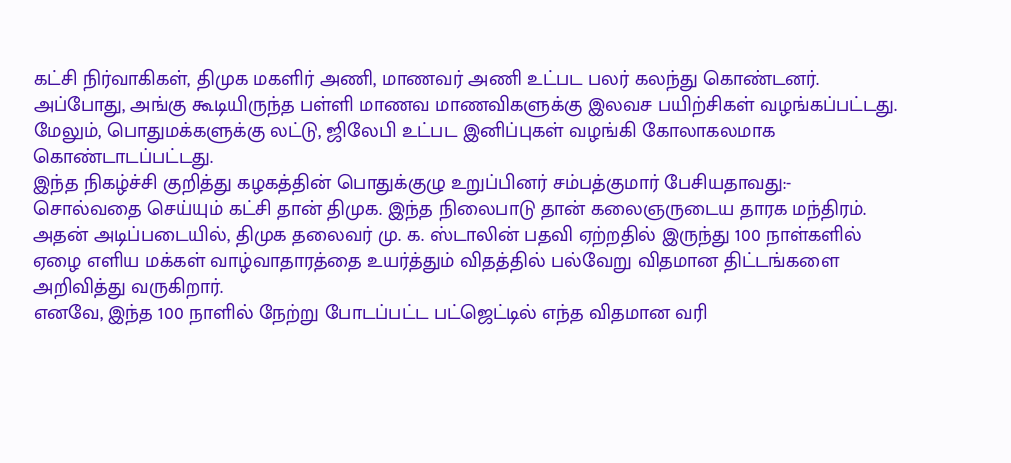கட்சி நிர்வாகிகள், திமுக மகளிர் அணி, மாணவர் அணி உட்பட பலர் கலந்து கொண்டனர்.
அப்போது, அங்கு கூடியிருந்த பள்ளி மாணவ மாணவிகளுக்கு இலவச பயிற்சிகள் வழங்கப்பட்டது. மேலும், பொதுமக்களுக்கு லட்டு, ஜிலேபி உட்பட இனிப்புகள் வழங்கி கோலாகலமாக கொண்டாடப்பட்டது.
இந்த நிகழ்ச்சி குறித்து கழகத்தின் பொதுக்குழு உறுப்பினர் சம்பத்குமார் பேசியதாவது:-
சொல்வதை செய்யும் கட்சி தான் திமுக. இந்த நிலைபாடு தான் கலைஞருடைய தாரக மந்திரம். அதன் அடிப்படையில், திமுக தலைவர் மு. க. ஸ்டாலின் பதவி ஏற்றதில் இருந்து 100 நாள்களில் ஏழை எளிய மக்கள் வாழ்வாதாரத்தை உயர்த்தும் விதத்தில் பல்வேறு விதமான திட்டங்களை அறிவித்து வருகிறார்.
எனவே, இந்த 100 நாளில் நேற்று போடப்பட்ட பட்ஜெட்டில் எந்த விதமான வரி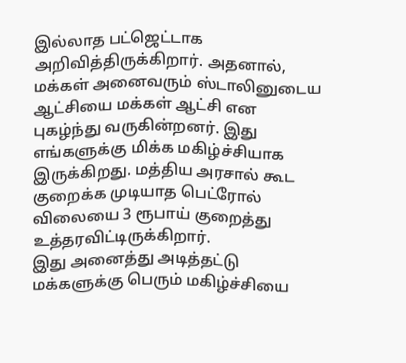இல்லாத பட்ஜெட்டாக அறிவித்திருக்கிறார். அதனால், மக்கள் அனைவரும் ஸ்டாலினுடைய ஆட்சியை மக்கள் ஆட்சி என புகழ்ந்து வருகின்றனர். இது எங்களுக்கு மிக்க மகிழ்ச்சியாக இருக்கிறது. மத்திய அரசால் கூட குறைக்க முடியாத பெட்ரோல் விலையை 3 ரூபாய் குறைத்து உத்தரவிட்டிருக்கிறார்.
இது அனைத்து அடித்தட்டு மக்களுக்கு பெரும் மகிழ்ச்சியை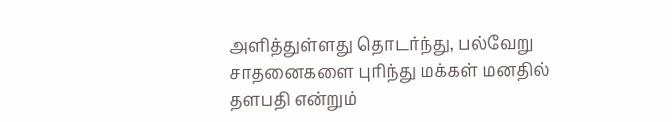அளித்துள்ளது தொடர்ந்து, பல்வேறு சாதனைகளை புரிந்து மக்கள் மனதில் தளபதி என்றும்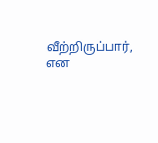வீற்றிருப்பார், என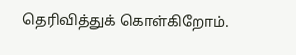தெரிவித்துக் கொள்கிறோம்.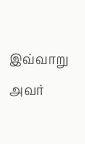இவ்வாறு அவர்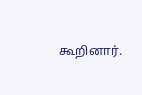கூறினார்.